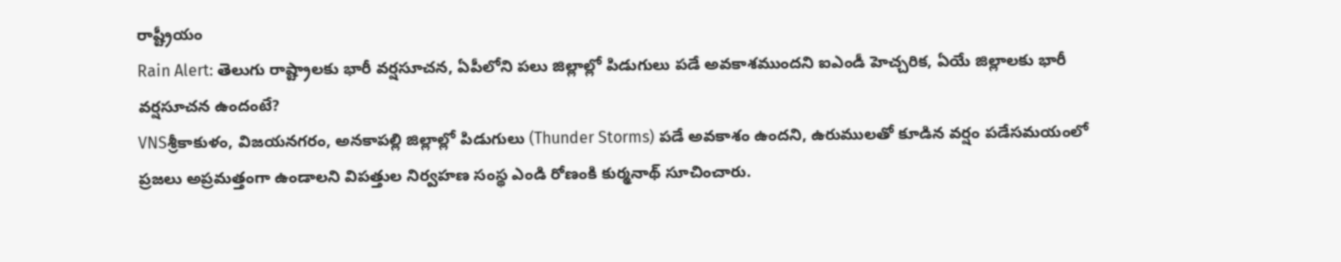రాష్ట్రీయం
Rain Alert: తెలుగు రాష్ట్రాల‌కు భారీ వ‌ర్ష‌సూచ‌న‌, ఏపీలోని ప‌లు జిల్లాల్లో పిడుగులు ప‌డే అవ‌కాశ‌ముంద‌ని ఐఎండీ హెచ్చ‌రిక‌, ఏయే జిల్లాల‌కు భారీ వ‌ర్ష‌సూచ‌న ఉందంటే?
VNSశ్రీకాకుళం, విజయనగరం, అనకాపల్లి జిల్లాల్లో పిడుగులు (Thunder Storms) పడే అవకాశం ఉందని, ఉరుములతో కూడిన వర్షం పడేసమయంలో ప్రజలు అప్రమత్తంగా ఉండాలని విపత్తుల నిర్వహణ సంస్థ ఎండి రోణంకి కుర్మనాథ్ సూచించారు.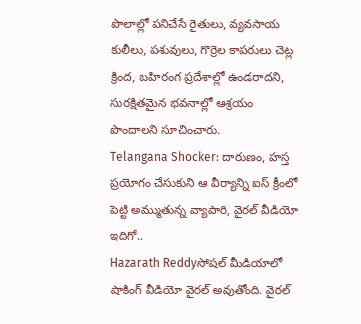పొలాల్లో పనిచేసే రైతులు, వ్యవసాయ కులీలు, పశువులు, గొర్రెల కాపరులు చెట్ల క్రింద, బహిరంగ ప్రదేశాల్లో ఉండరాదని, సురక్షితమైన భవనాల్లో ఆశ్రయం పొందాలని సూచించారు.
Telangana Shocker: దారుణం, హస్త ప్రయోగం చేసుకుని ఆ వీర్యాన్ని ఐస్ క్రీంలో పెట్టి అమ్ముతున్న వ్యాపారి, వైరల్ వీడియో ఇదిగో..
Hazarath Reddyసోషల్ మీడియాలో షాకింగ్ వీడియో వైరల్ అవుతోంది. వైరల్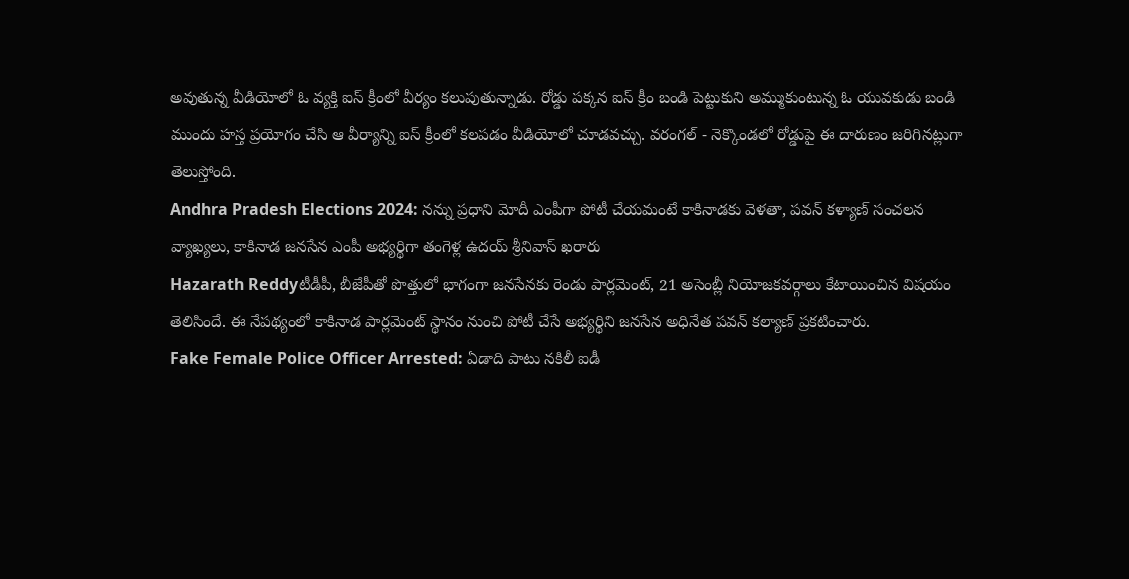అవుతున్న వీడియోలో ఓ వ్యక్తి ఐస్ క్రీంలో వీర్యం కలుపుతున్నాడు. రోడ్డు పక్కన ఐస్ క్రీం బండి పెట్టుకుని అమ్ముకుంటున్న ఓ యువకుడు బండి ముందు హస్త ప్రయోగం చేసి ఆ వీర్యాన్ని ఐస్ క్రీంలో కలపడం వీడియోలో చూడవచ్చు. వరంగల్ - నెక్కొండలో రోడ్డుపై ఈ దారుణం జరిగినట్లుగా తెలుస్తోంది.
Andhra Pradesh Elections 2024: నన్ను ప్రధాని మోదీ ఎంపీగా పోటీ చేయమంటే కాకినాడకు వెళతా, పవన్ కళ్యాణ్ సంచలన వ్యాఖ్యలు, కాకినాడ జనసేన ఎంపీ అభ్యర్థిగా తంగెళ్ల ఉదయ్‌ శ్రీనివాస్‌ ఖరారు
Hazarath Reddyటీడీపీ, బీజేపీతో పొత్తులో భాగంగా జనసేనకు రెండు పార్లమెంట్‌, 21 అసెంబ్లీ నియోజకవర్గాలు కేటాయించిన విషయం తెలిసిందే. ఈ నేపథ్యంలో కాకినాడ పార్లమెంట్‌ స్థానం నుంచి పోటీ చేసే అభ్యర్థిని జనసేన అధినేత పవన్‌ కల్యాణ్ ప్రకటించారు.
Fake Female Police Officer Arrested: ఏడాది పాటు నకిలీ ఐడీ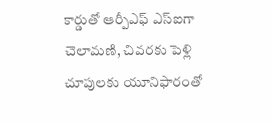కార్డుతో ఆర్పీఎఫ్‌ ఎస్‌ఐగా చెలామణి, చివరకు పెళ్లి చూపులకు యూనిఫారంతో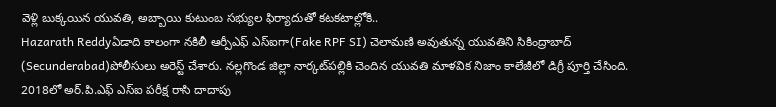వెళ్లి బుక్కయిన యువతి, అబ్బాయి కుటుంబ సభ్యుల ఫిర్యాదుతో కటకటాల్లోకి..
Hazarath Reddyఏడాది కాలంగా నకిలీ ఆర్పీఎఫ్ ఎస్‌ఐగా(Fake RPF SI) చెలామణి అవుతున్న యువతిని సికింద్రాబాద్‌ (Secunderabad)పోలీసులు అరెస్ట్‌ చేశారు. నల్లగొండ జిల్లా నార్కట్‌పల్లికి చెందిన యువతి మాళవిక నిజాం కాలేజీలో డిగ్రీ పూర్తి చేసింది. 2018లో అర్.పి.ఎఫ్ ఎస్ఐ పరీక్ష రాసి దాదాపు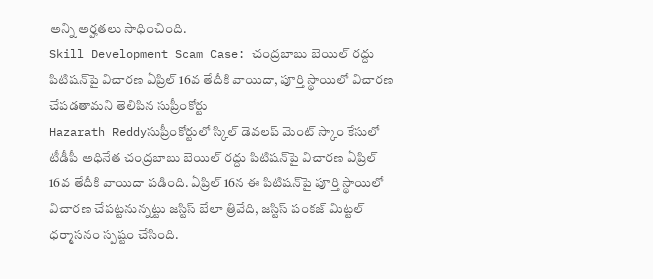అన్ని అర్హతలు సాధించింది.
Skill Development Scam Case: చంద్రబాబు బెయిల్‌ రద్దు పిటిషన్‌పై విచారణ ఏప్రిల్‌ 16వ తేదీకి వాయిదా, పూర్తి స్థాయిలో విచారణ చేపడతామని తెలిపిన సుప్రీంకోర్టు
Hazarath Reddyసుప్రీంకోర్టులో స్కిల్‌ డెవలప్ మెంట్ స్కాం కేసులో టీడీపీ అధినేత చంద్రబాబు బెయిల్‌ రద్దు పిటిషన్‌పై విచారణ ఏప్రిల్‌ 16వ తేదీకి వాయిదా పడింది. ఏప్రిల్‌ 16న ఈ పిటిషన్‌పై పూర్తి స్థాయిలో విచారణ చేపట్టనున్నట్టు జస్టిస్‌ బేలా త్రివేది, జస్టిస్ పంకజ్‌ మిట్టల్‌ ధర్మాసనం స్పష్టం చేసింది.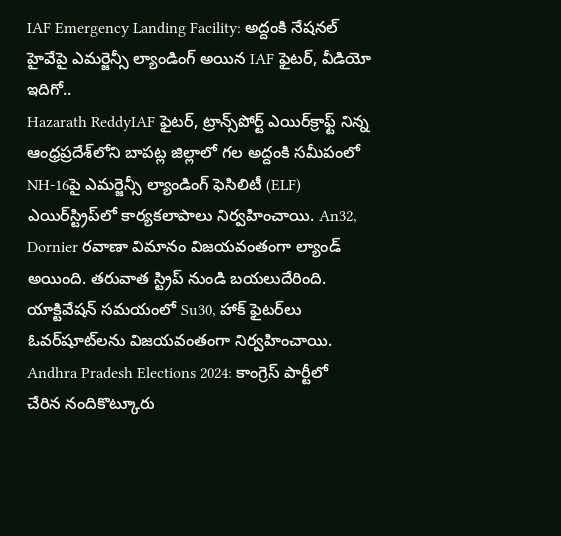IAF Emergency Landing Facility: అద్దంకి నేషనల్ హైవేపై ఎమర్జెన్సీ ల్యాండింగ్ అయిన IAF ఫైటర్, వీడియో ఇదిగో..
Hazarath ReddyIAF ఫైటర్, ట్రాన్స్‌పోర్ట్ ఎయిర్‌క్రాఫ్ట్ నిన్న ఆంధ్రప్రదేశ్‌లోని బాపట్ల జిల్లాలో గల అద్దంకి సమీపంలో NH-16పై ఎమర్జెన్సీ ల్యాండింగ్ ఫెసిలిటీ (ELF) ఎయిర్‌స్ట్రిప్‌లో కార్యకలాపాలు నిర్వహించాయి. An32, Dornier రవాణా విమానం విజయవంతంగా ల్యాండ్ అయింది. తరువాత స్ట్రిప్ నుండి బయలుదేరింది. యాక్టివేషన్ సమయంలో Su30, హాక్ ఫైటర్‌లు ఓవర్‌షూట్‌లను విజయవంతంగా నిర్వహించాయి.
Andhra Pradesh Elections 2024: కాంగ్రెస్ పార్టీలో చేరిన నందికొట్కూరు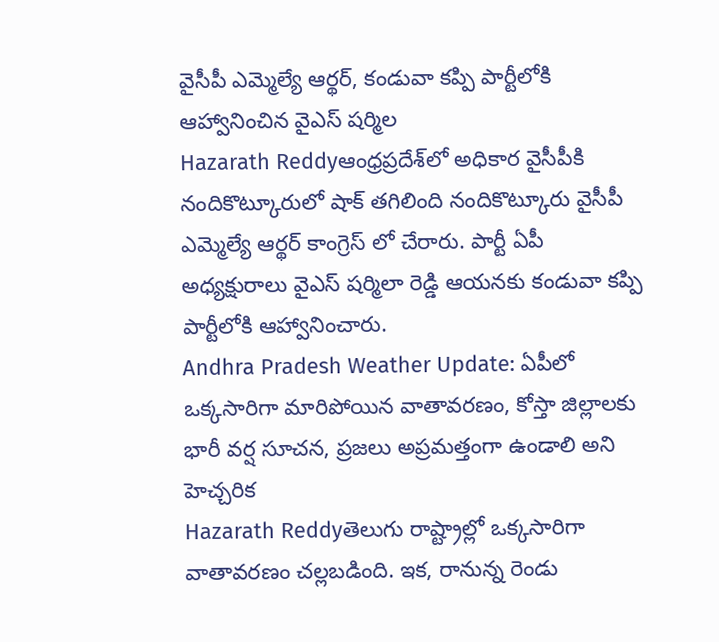వైసీపీ ఎమ్మెల్యే ఆర్థర్, కండువా కప్పి పార్టీలోకి ఆహ్వానించిన వైఎస్ షర్మిల
Hazarath Reddyఆంధ్రప్రదేశ్‌లో అధికార వైసీపీకి నందికొట్కూరులో షాక్ తగిలింది నందికొట్కూరు వైసీపీ ఎమ్మెల్యే ఆర్థర్ కాంగ్రెస్ లో చేరారు. పార్టీ ఏపీ అధ్యక్షురాలు వైఎస్ షర్మిలా రెడ్డి ఆయనకు కండువా కప్పి పార్టీలోకి ఆహ్వానించారు.
Andhra Pradesh Weather Update: ఏపీలో ఒక్కసారిగా మారిపోయిన వాతావరణం, కోస్తా జిల్లాలకు భారీ వర్ష సూచన, ప్రజలు అప్రమత్తంగా ఉండాలి అని హెచ్చరిక
Hazarath Reddyతెలుగు రాష్ట్రాల్లో ఒక్కసారిగా వాతావరణం చల్లబడింది. ఇక, రానున్న రెండు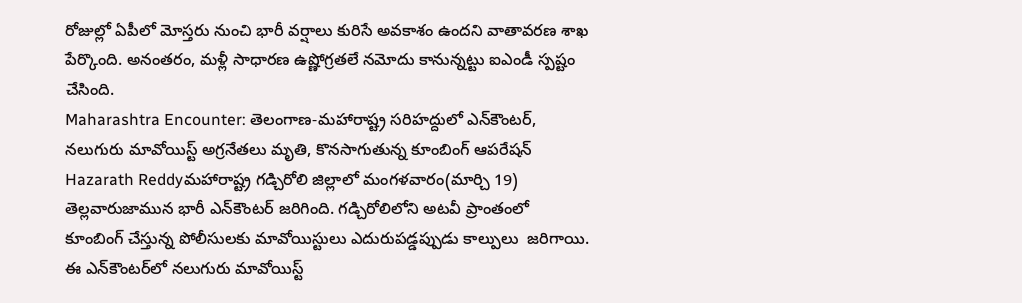రోజుల్లో ఏపీలో మోస్తరు నుంచి భారీ వర్షాలు కురిసే అవకాశం ఉందని వాతావరణ శాఖ పేర్కొంది. అనంతరం, మళ్లీ సాధారణ ఉష్ణోగ్రతలే నమోదు కానున్నట్టు ఐఎండీ స్పష్టం చేసింది.
Maharashtra Encounter: తెలంగాణ-మహారాష్ట్ర సరిహద్దులో ఎన్‌కౌంటర్, నలుగురు మావోయిస్ట్‌ అగ్రనేతలు మృతి, కొనసాగుతున్న కూంబింగ్‌ ఆపరేషన్
Hazarath Reddyమహారాష్ట్ర గడ్చిరోలి జిల్లాలో మంగళవారం(మార్చి 19) తెల్లవారుజామున భారీ ఎన్‌కౌంటర్‌ జరిగింది. గడ్చిరోలిలోని అటవీ ప్రాంతంలో కూంబింగ్‌ చేస్తున్న పోలీసులకు మావోయిస్టులు ఎదురుపడ్డప్పుడు కాల్పులు ‍ జరిగాయి. ఈ ఎన్‌కౌంటర్‌లో నలుగురు మావోయిస్ట్‌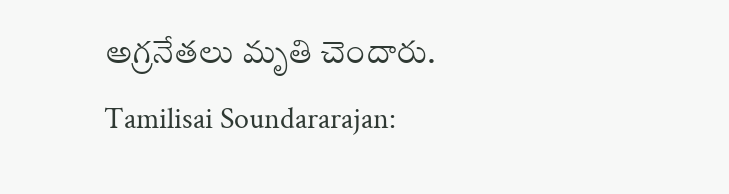అగ్రనేతలు మృతి చెందారు.
Tamilisai Soundararajan: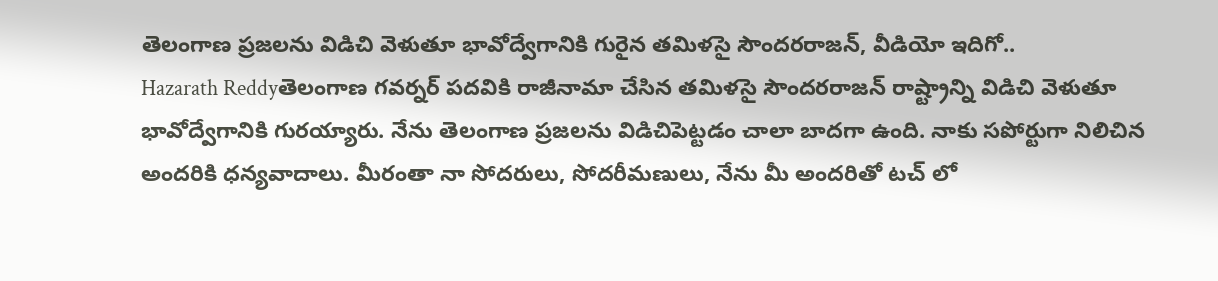తెలంగాణ ప్రజలను విడిచి వెళుతూ భావోద్వేగానికి గురైన తమిళసై సౌందరరాజన్‌, వీడియో ఇదిగో..
Hazarath Reddyతెలంగాణ గవర్నర్ పదవికి రాజీనామా చేసిన తమిళసై సౌందరరాజన్‌ రాష్ట్రాన్ని విడిచి వెళుతూ భావోద్వేగానికి గురయ్యారు. నేను తెలంగాణ ప్రజలను విడిచిపెట్టడం చాలా బాదగా ఉంది. నాకు సపోర్టుగా నిలిచిన అందరికి ధన్యవాదాలు. మీరంతా నా సోదరులు, సోదరీమణులు, నేను మీ అందరితో టచ్ లో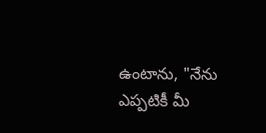ఉంటాను, "నేను ఎప్పటికీ మీ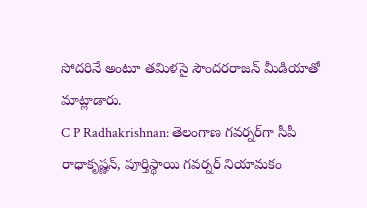సోదరినే అంటూ తమిళసై సౌందరరాజన్‌ మీడియాతో మాట్లాడారు.
C P Radhakrishnan: తెలంగాణ గవర్నర్‌గా సీపీ రాధాకృష్ణన్‌, పూర్తిస్థాయి గవర్నర్‌ నియామకం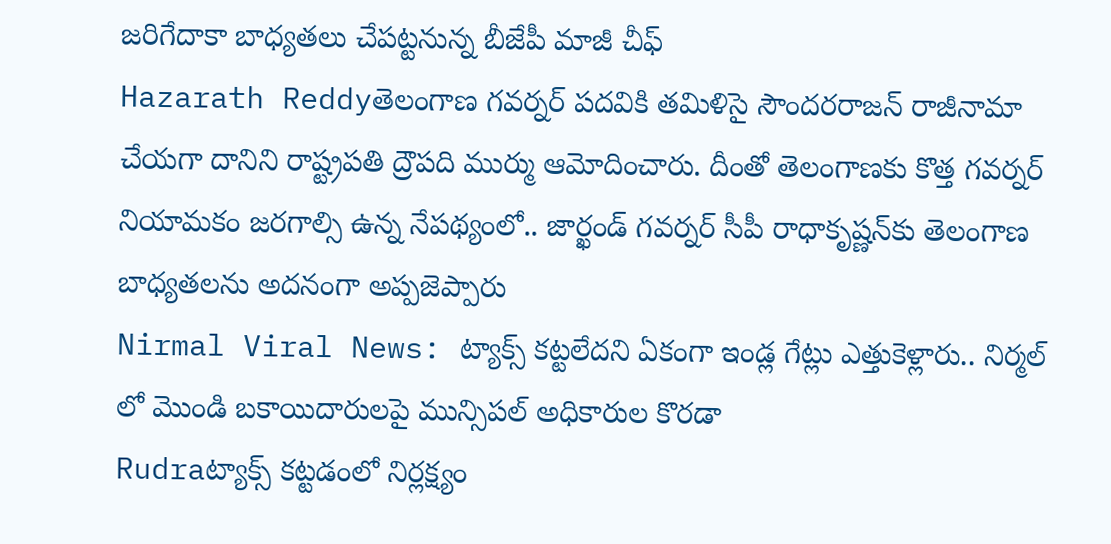జరిగేదాకా బాధ్యతలు చేపట్టనున్న బీజేపీ మాజీ చీఫ్‌
Hazarath Reddyతెలంగాణ గవర్నర్ పదవికి తమిళిసై సౌందరరాజన్‌ రాజీనామా చేయగా దానిని రాష్ట్రపతి ద్రౌపది ముర్ము ఆమోదించారు. దీంతో తెలంగాణకు కొత్త గవర్నర్‌ నియామకం జరగాల్సి ఉన్న నేపథ్యంలో.. జార్ఖండ్‌ గవర్నర్‌ సీపీ రాధాకృష్ణన్‌కు తెలంగాణ బాధ్యతలను అదనంగా అప్పజెప్పారు
Nirmal Viral News: ట్యాక్స్ కట్టలేదని ఏకంగా ఇండ్ల గేట్లు ఎత్తుకెళ్లారు.. నిర్మల్‌ లో మొండి బకాయిదారులపై మున్సిపల్‌ అధికారుల కొరడా
Rudraట్యాక్స్ కట్టడంలో నిర్లక్ష్యం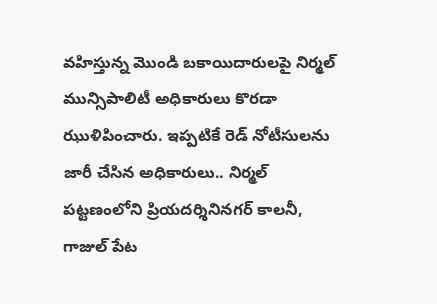వహిస్తున్న మొండి బకాయిదారులపై నిర్మల్‌ మున్సిపాలిటీ అధికారులు కొరడా ఝుళిపించారు. ఇప్పటికే రెడ్‌ నోటీసులను జారీ చేసిన అధికారులు.. నిర్మల్‌ పట్టణంలోని ప్రియదర్శినినగర్‌ కాలనీ, గాజుల్‌ పేట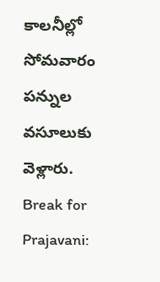కాలనీల్లో సోమవారం పన్నుల వసూలుకు వెళ్లారు.
Break for Prajavani: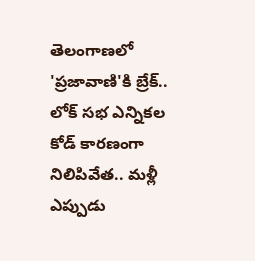తెలంగాణలో 'ప్రజావాణి'కి బ్రేక్.. లోక్ సభ ఎన్నికల కోడ్ కారణంగా నిలిపివేత.. మళ్లీ ఎప్పుడు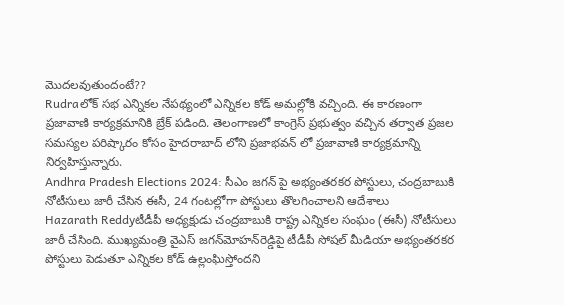మొదలవుతుందంటే??
Rudraలోక్ సభ ఎన్నికల నేపథ్యంలో ఎన్నికల కోడ్ అమల్లోకి వచ్చింది. ఈ కారణంగా ప్రజావాణి కార్యక్రమానికి బ్రేక్ పడింది. తెలంగాణలో కాంగ్రెస్ ప్రభుత్వం వచ్చిన తర్వాత ప్రజల సమస్యల పరిష్కారం కోసం హైదరాబాద్‌ లోని ప్రజాభవన్‌ లో ప్రజావాణి కార్యక్రమాన్ని నిర్వహిస్తున్నారు.
Andhra Pradesh Elections 2024: సీఎం జగన్ పై అభ్యంతరకర పోస్టులు, చంద్రబాబుకి నోటీసులు జారీ చేసిన ఈసీ, 24 గంటల్లోగా పోస్టులు తొలగించాలని ఆదేశాలు
Hazarath Reddyటీడీపీ అధ్యక్షుడు చంద్రబాబుకి రాష్ట్ర ఎన్నికల సంఘం (ఈసీ) నోటీసులు జారీ చేసింది. ముఖ్యమంత్రి వైఎస్ జగన్‌మోహన్‌రెడ్డిపై టీడీపీ సోషల్ మీడియా అభ్యంతరకర పోస్టులు పెడుతూ ఎన్నికల కోడ్ ఉల్లంఘిస్తోందని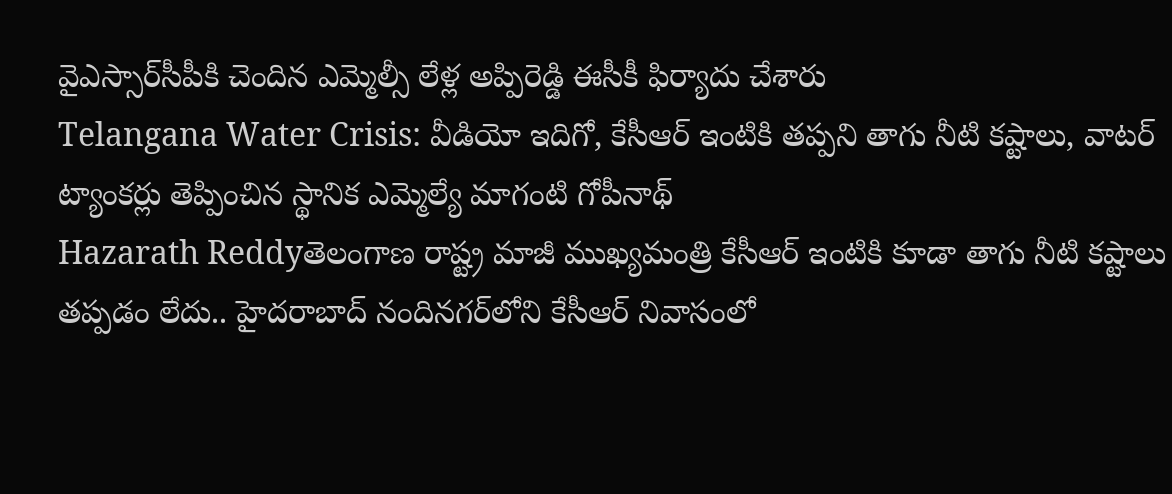వైఎస్సార్‌సీపీకి చెందిన ఎమ్మెల్సీ లేళ్ల అప్పిరెడ్డి ఈసీకీ ఫిర్యాదు చేశారు
Telangana Water Crisis: వీడియో ఇదిగో, కేసీఆర్ ఇంటికి తప్పని తాగు నీటి కష్టాలు, వాటర్ ట్యాంకర్లు తెప్పించిన స్థానిక ఎమ్మెల్యే మాగంటి గోపీనాథ్
Hazarath Reddyతెలంగాణ రాష్ట్ర మాజీ ముఖ్యమంత్రి కేసీఆర్ ఇంటికి కూడా తాగు నీటి కష్టాలు తప్పడం లేదు.. హైదరాబాద్ నందినగర్‌లోని కేసీఆర్ నివాసంలో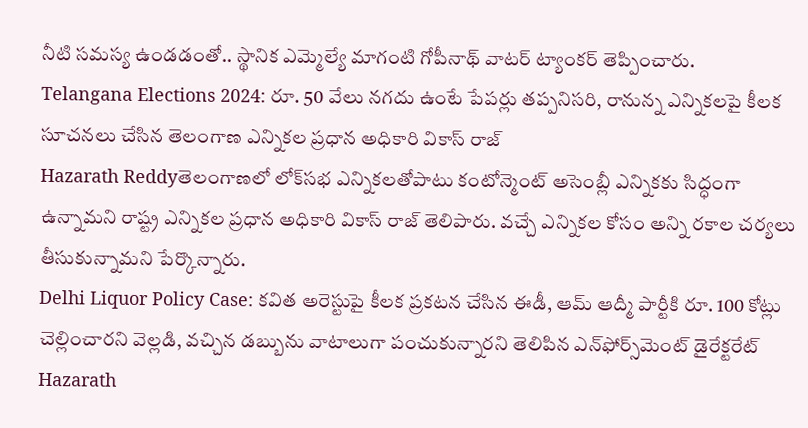నీటి సమస్య ఉండడంతో.. స్థానిక ఎమ్మెల్యే మాగంటి గోపీనాథ్ వాటర్ ట్యాంకర్ తెప్పించారు.
Telangana Elections 2024: రూ. 50 వేలు నగదు ఉంటే పేపర్లు తప్పనిసరి, రానున్న ఎన్నికలపై కీలక సూచనలు చేసిన తెలంగాణ ఎన్నికల ప్రధాన అధికారి వికాస్‌ రాజ్‌
Hazarath Reddyతెలంగాణలో లోక్‌సభ ఎన్నికలతోపాటు కంటోన్మెంట్‌ అసెంబ్లీ ఎన్నికకు సిద్ధంగా ఉన్నామని రాష్ట్ర ఎన్నికల ప్రధాన అధికారి వికాస్‌ రాజ్‌ తెలిపారు. వచ్చే ఎన్నికల కోసం అన్ని రకాల చర్యలు తీసుకున్నామని పేర్కొన్నారు.
Delhi Liquor Policy Case: కవిత అరెస్టుపై కీలక ప్రకటన చేసిన ఈడీ, ఆమ్‌ ఆద్మీ పార్టీకి రూ. 100 కోట్లు చెల్లించారని వెల్లడి, వచ్చిన డబ్బును వాటాలుగా పంచుకున్నారని తెలిపిన ఎన్‌ఫోర్స్‌మెంట్‌ డైరేక్టరేట్‌
Hazarath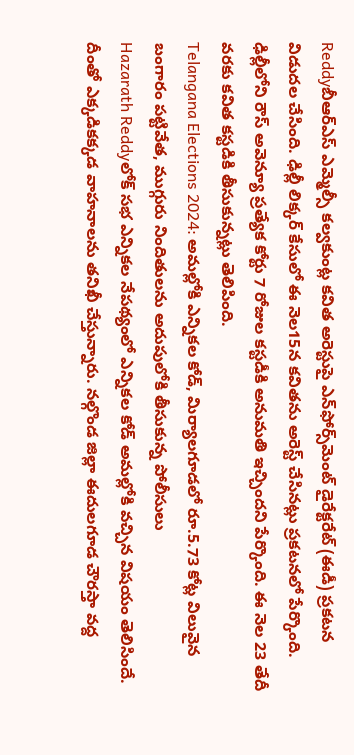Reddyబీఆర్‌ఎస్‌ ఎమ్మెల్సీ కల్వకుంట్ల కవిత అరెస్టుపై ఎన్‌ఫోర్స్‌మెంట్‌ డైరేక్టరేట్‌ (ఈడీ) ప్రకటన విడుదల చేసింది. ఢిల్లీ లిక్కర్ కేసులో ఈ నెల15న కవితను అరెస్ట్‌ చేసినట్లు ప్రకటనలో పేర్కొంది. ఢిల్లీలోని రౌస్‌ అవెన్యూ ప్రత్యేక కోర్టు 7 రోజుల కస్టడీకి అనుమతి ఇచ్చిందని పేర్కొంది. ఈ నెల 23 తేదీ వరకు కవిత కస్టడికి తీసుకున్నట్లు తెలిపింది.
Telangana Elections 2024: అమల్లోకి ఎన్నికల కోడ్, మిర్యాలగూడలో రూ.5.73 కోట్ల విలువైన బంగారం పట్టివేత, ముగ్గురు నిందితులను అదుపులోకి తీసుకున్న పోలీసులు
Hazarath Reddyలోక్ సభ ఎన్నికల నేపథ్యంలో ఎన్నికల కోడ్ అమల్లోకి వచ్చిన విషయం తెలిసిందే. దీంతో ఎక్కడికక్కడ వాహనాలను తనిఖీ చేస్తున్నారు. నల్గొండ జిల్లా ఈదులగూడ చౌరస్తా వద్ద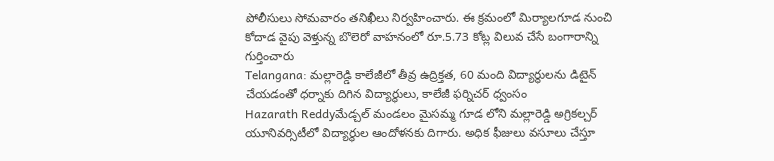పోలీసులు సోమవారం తనిఖీలు నిర్వహించారు. ఈ క్రమంలో మిర్యాలగూడ నుంచి కోదాడ వైపు వెళ్తున్న బొలెరో వాహనంలో రూ.5.73 కోట్ల విలువ చేసే బంగారాన్ని గుర్తించారు
Telangana: మల్లారెడ్డి కాలేజీలో తీవ్ర ఉద్రిక్తత, 60 మంది విద్యార్థులను డిటైన్ చేయడంతో ధర్నాకు దిగిన విద్యార్థులు, కాలేజీ ఫర్నిచర్ ధ్వంసం
Hazarath Reddyమేడ్చల్ మండలం మైసమ్మ గూడ లోని మల్లారెడ్డి అగ్రికల్చర్ యూనివర్సిటీలో విద్యార్థుల ఆందోళనకు దిగారు. అధిక ఫీజులు వసూలు చేస్తూ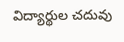విద్యార్థుల చదువు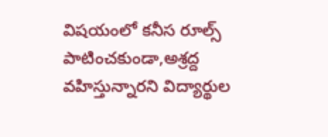విషయంలో కనీస రూల్స్ పాటించకుండా,అశ్రద్ద వహిస్తున్నారని విద్యార్థుల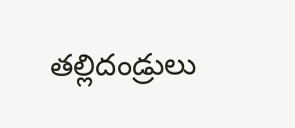తల్లిదండ్రులు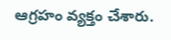ఆగ్రహం వ్యక్తం చేశారు.